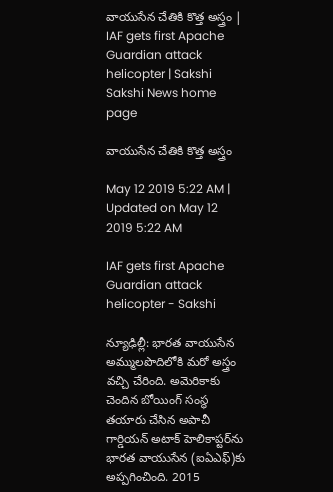వాయుసేన చేతికి కొత్త అస్త్రం | IAF gets first Apache Guardian attack helicopter | Sakshi
Sakshi News home page

వాయుసేన చేతికి కొత్త అస్త్రం

May 12 2019 5:22 AM | Updated on May 12 2019 5:22 AM

IAF gets first Apache Guardian attack helicopter - Sakshi

న్యూఢిల్లీ: భారత వాయుసేన అమ్ములపొదిలోకి మరో అస్త్రం వచ్చి చేరింది. అమెరికాకు చెందిన బోయింగ్‌ సంస్థ తయారు చేసిన అపాచీ గార్డియన్‌ అటాక్‌ హెలికాప్టర్‌ను భారత వాయుసేన (ఐఏఎఫ్‌)కు అప్పగించింది. 2015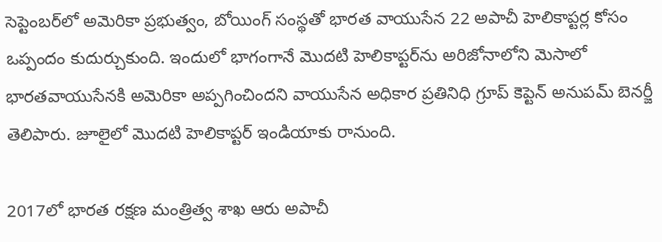సెప్టెంబర్‌లో అమెరికా ప్రభుత్వం, బోయింగ్‌ సంస్థతో భారత వాయుసేన 22 అపాచీ హెలికాప్టర్ల కోసం ఒప్పందం కుదుర్చుకుంది. ఇందులో భాగంగానే మొదటి హెలికాప్టర్‌ను అరిజోనాలోని మెసాలో భారతవాయుసేనకి అమెరికా అప్పగించిందని వాయుసేన అధికార ప్రతినిధి గ్రూప్‌ కెప్టెన్‌ అనుపమ్‌ బెనర్జీ తెలిపారు. జూలైలో మొదటి హెలికాప్టర్‌ ఇండియాకు రానుంది.

2017లో భారత రక్షణ మంత్రిత్వ శాఖ ఆరు అపాచీ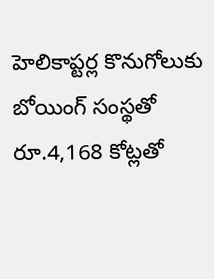హెలికాప్టర్ల కొనుగోలుకు బోయింగ్‌ సంస్థతో రూ.4,168 కోట్లతో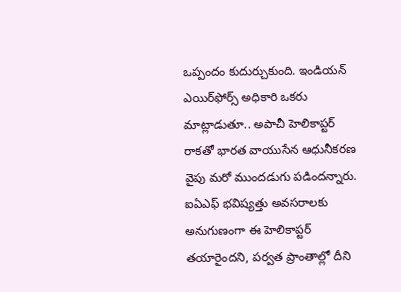ఒప్పందం కుదుర్చుకుంది. ఇండియన్‌ ఎయిర్‌ఫోర్స్‌ అధికారి ఒకరు మాట్లాడుతూ.. అపాచీ హెలికాప్టర్‌ రాకతో భారత వాయుసేన ఆధునీకరణ వైపు మరో ముందడుగు పడిందన్నారు. ఐఏఎఫ్‌ భవిష్యత్తు అవసరాలకు అనుగుణంగా ఈ హెలికాప్టర్‌ తయారైందని, పర్వత ప్రాంతాల్లో దీని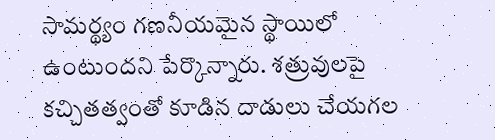సామర్థ్యం గణనీయమైన స్థాయిలో ఉంటుందని పేర్కొన్నారు. శత్రువులపై కచ్చితత్వంతో కూడిన దాడులు చేయగల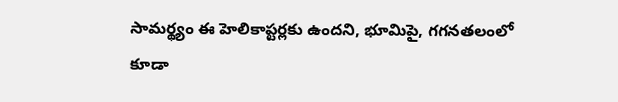సామర్థ్యం ఈ హెలికాప్టర్లకు ఉందని, భూమిపై, గగనతలంలో కూడా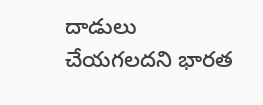దాడులు చేయగలదని భారత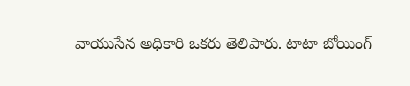వాయుసేన అధికారి ఒకరు తెలిపారు. టాటా బోయింగ్‌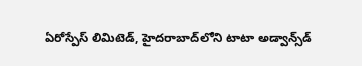ఏరోస్పేస్‌ లిమిటెడ్, హైదరాబాద్‌లోని టాటా అడ్వాన్స్‌డ్‌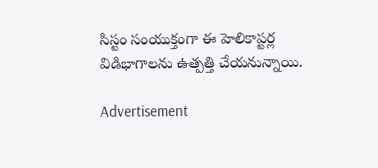సిస్టం సంయుక్తంగా ఈ హెలికాప్టర్ల విడిభాగాలను ఉత్పత్తి చేయనున్నాయి.

Advertisement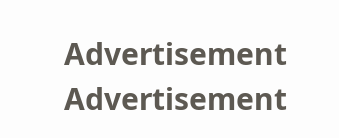Advertisement
Advertisement